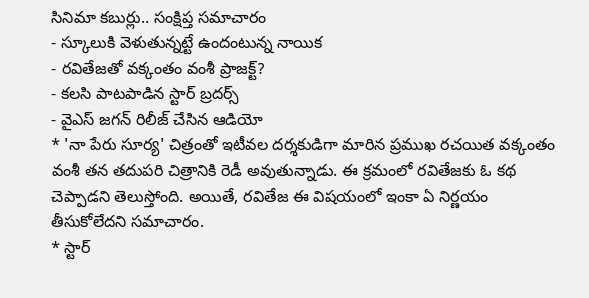సినిమా కబుర్లు.. సంక్షిప్త సమాచారం
- స్కూలుకి వెళుతున్నట్టే ఉందంటున్న నాయిక
- రవితేజతో వక్కంతం వంశీ ప్రాజక్ట్?
- కలసి పాటపాడిన స్టార్ బ్రదర్స్
- వైఎస్ జగన్ రిలీజ్ చేసిన ఆడియో
* 'నా పేరు సూర్య' చిత్రంతో ఇటీవల దర్శకుడిగా మారిన ప్రముఖ రచయిత వక్కంతం వంశీ తన తదుపరి చిత్రానికి రెడీ అవుతున్నాడు. ఈ క్రమంలో రవితేజకు ఓ కథ చెప్పాడని తెలుస్తోంది. అయితే, రవితేజ ఈ విషయంలో ఇంకా ఏ నిర్ణయం తీసుకోలేదని సమాచారం.
* స్టార్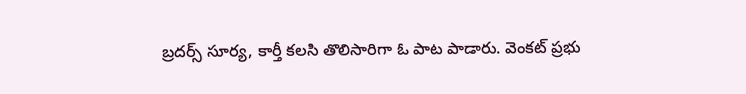బ్రదర్స్ సూర్య, కార్తీ కలసి తొలిసారిగా ఓ పాట పాడారు. వెంకట్ ప్రభు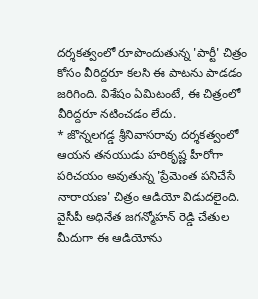దర్శకత్వంలో రూపొందుతున్న 'పార్టీ' చిత్రం కోసం వీరిద్దరూ కలసి ఈ పాటను పాడడం జరిగింది. విశేషం ఏమిటంటే, ఈ చిత్రంలో వీరిద్దరూ నటించడం లేదు.
* జొన్నలగడ్డ శ్రీనివాసరావు దర్శకత్వంలో ఆయన తనయుడు హరికృష్ణ హీరోగా పరిచయం అవుతున్న 'ప్రేమెంత పనిచేసే నారాయణ' చిత్రం ఆడియో విడుదలైంది. వైసీపీ అధినేత జగన్మోహన్ రెడ్డి చేతుల మీదుగా ఈ ఆడియోను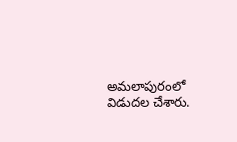అమలాపురంలో విడుదల చేశారు.